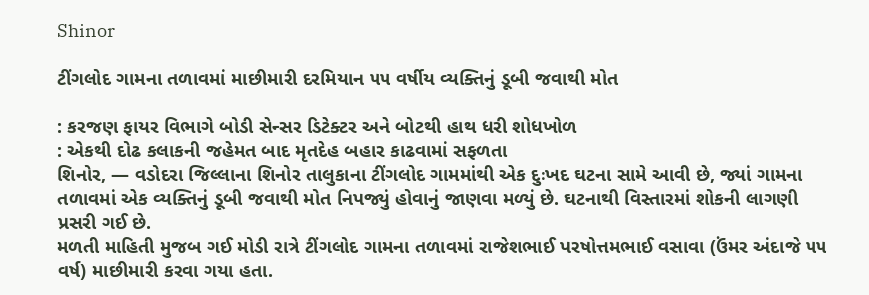Shinor

ટીંગલોદ ગામના તળાવમાં માછીમારી દરમિયાન ૫૫ વર્ષીય વ્યક્તિનું ડૂબી જવાથી મોત

: કરજણ ફાયર વિભાગે બોડી સેન્સર ડિટેક્ટર અને બોટથી હાથ ધરી શોધખોળ
: એકથી દોઢ કલાકની જહેમત બાદ મૃતદેહ બહાર કાઢવામાં સફળતા
શિનોર, — વડોદરા જિલ્લાના શિનોર તાલુકાના ટીંગલોદ ગામમાંથી એક દુઃખદ ઘટના સામે આવી છે, જ્યાં ગામના તળાવમાં એક વ્યક્તિનું ડૂબી જવાથી મોત નિપજ્યું હોવાનું જાણવા મળ્યું છે. ઘટનાથી વિસ્તારમાં શોકની લાગણી પ્રસરી ગઈ છે.
મળતી માહિતી મુજબ ગઈ મોડી રાત્રે ટીંગલોદ ગામના તળાવમાં રાજેશભાઈ પરષોત્તમભાઈ વસાવા (ઉંમર અંદાજે ૫૫ વર્ષ) માછીમારી કરવા ગયા હતા.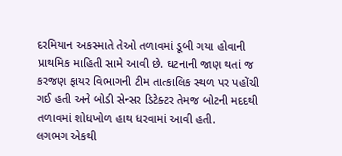દરમિયાન અકસ્માતે તેઓ તળાવમાં ડૂબી ગયા હોવાની પ્રાથમિક માહિતી સામે આવી છે. ઘટનાની જાણ થતાં જ કરજણ ફાયર વિભાગની ટીમ તાત્કાલિક સ્થળ પર પહોંચી ગઈ હતી અને બોડી સેન્સર ડિટેક્ટર તેમજ બોટની મદદથી તળાવમાં શોધખોળ હાથ ધરવામાં આવી હતી.
લગભગ એકથી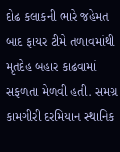દોઢ કલાકની ભારે જહેમત બાદ ફાયર ટીમે તળાવમાંથી મૃતદેહ બહાર કાઢવામાં સફળતા મેળવી હતી. સમગ્ર કામગીરી દરમિયાન સ્થાનિક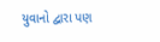યુવાનો દ્વારા પણ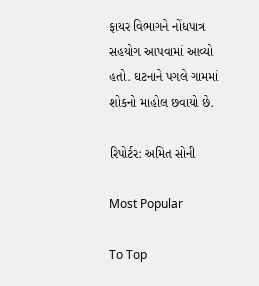ફાયર વિભાગને નોંધપાત્ર સહયોગ આપવામાં આવ્યો હતો. ઘટનાને પગલે ગામમાં શોકનો માહોલ છવાયો છે.

રિપોર્ટર: અમિત સોની

Most Popular

To Top